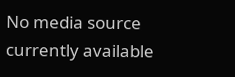No media source currently available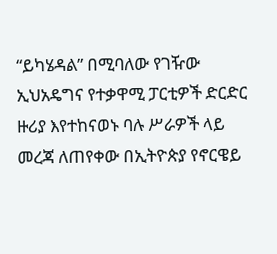“ይካሄዳል” በሚባለው የገዥው ኢህአዴግና የተቃዋሚ ፓርቲዎች ድርድር ዙሪያ እየተከናወኑ ባሉ ሥራዎች ላይ መረጃ ለጠየቀው በኢትዮጵያ የኖርዌይ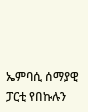ኤምባሲ ሰማያዊ ፓርቲ የበኩሉን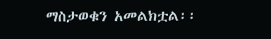ማስታወቁን አመልክቷል፡፡